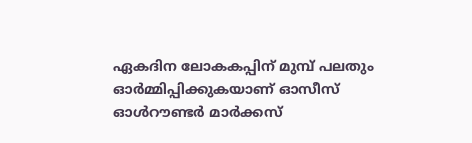ഏകദിന ലോകകപ്പിന് മുമ്പ് പലതും ഓർമ്മിപ്പിക്കുകയാണ് ഓസീസ് ഓൾറൗണ്ടർ മാർക്കസ്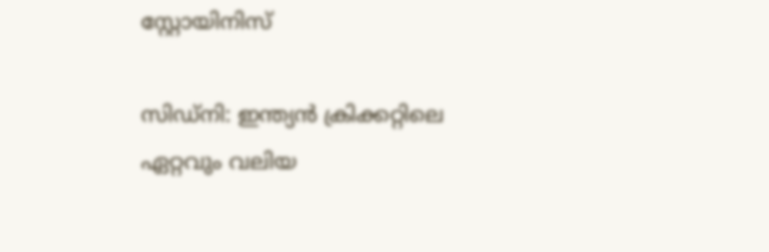സ്റ്റോയിനിസ്

സിഡ്‍നി: ഇന്ത്യന്‍ ക്രിക്കറ്റിലെ ഏറ്റവും വലിയ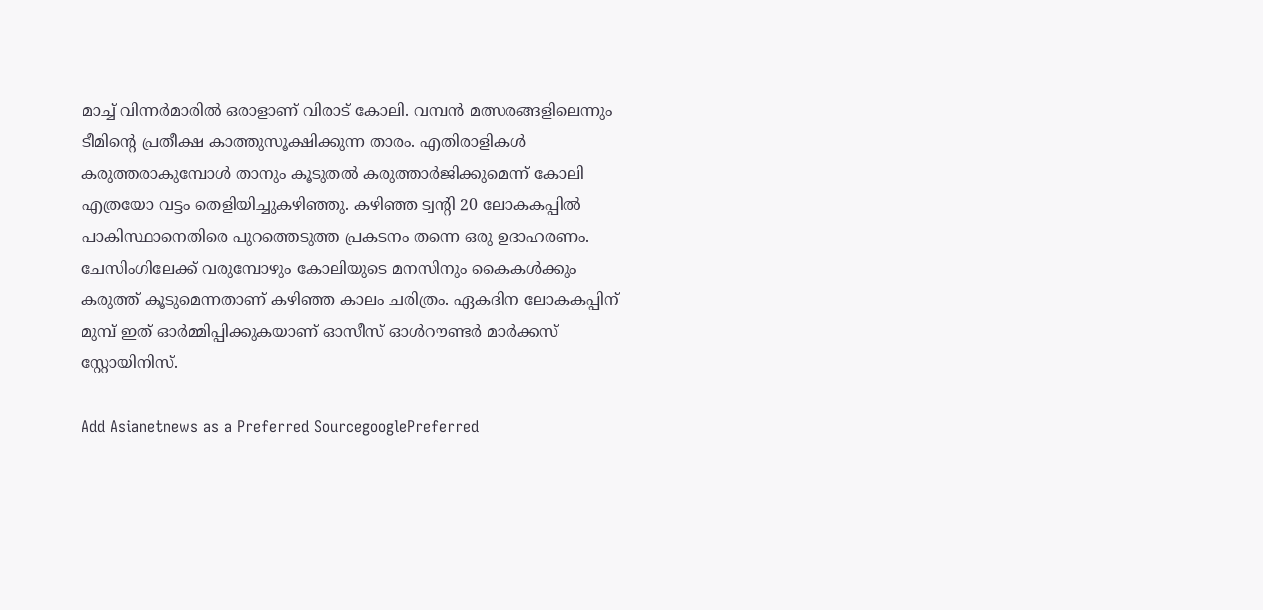മാച്ച് വിന്നർമാരില്‍ ഒരാളാണ് വിരാട് കോലി. വമ്പന്‍ മത്സരങ്ങളിലെന്നും ടീമിന്‍റെ പ്രതീക്ഷ കാത്തുസൂക്ഷിക്കുന്ന താരം. എതിരാളികള്‍ കരുത്തരാകുമ്പോള്‍ താനും കൂടുതല്‍ കരുത്താർജിക്കുമെന്ന് കോലി എത്രയോ വട്ടം തെളിയിച്ചുകഴിഞ്ഞു. കഴിഞ്ഞ ട്വന്‍റി 20 ലോകകപ്പില്‍ പാകിസ്ഥാനെതിരെ പുറത്തെടുത്ത പ്രകടനം തന്നെ ഒരു ഉദാഹരണം. ചേസിംഗിലേക്ക് വരുമ്പോഴും കോലിയുടെ മനസിനും കൈകള്‍ക്കും കരുത്ത് കൂടുമെന്നതാണ് കഴിഞ്ഞ കാലം ചരിത്രം. ഏകദിന ലോകകപ്പിന് മുമ്പ് ഇത് ഓർമ്മിപ്പിക്കുകയാണ് ഓസീസ് ഓൾറൗണ്ടർ മാർക്കസ് സ്റ്റോയിനിസ്.

Add Asianetnews as a Preferred SourcegooglePreferred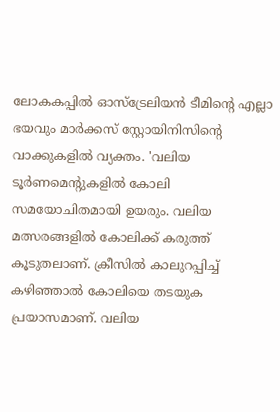ലോകകപ്പില്‍ ഓസ്ട്രേലിയന്‍ ടീമിന്‍റെ എല്ലാ ഭയവും മാർക്കസ് സ്റ്റോയിനിസിന്‍റെ വാക്കുകളില്‍ വ്യക്തം. 'വലിയ ടൂർണമെന്‍റുകളില്‍ കോലി സമയോചിതമായി ഉയരും. വലിയ മത്സരങ്ങളില്‍ കോലിക്ക് കരുത്ത് കൂടുതലാണ്. ക്രീസില്‍ കാലുറപ്പിച്ച് കഴിഞ്ഞാല്‍ കോലിയെ തടയുക പ്രയാസമാണ്. വലിയ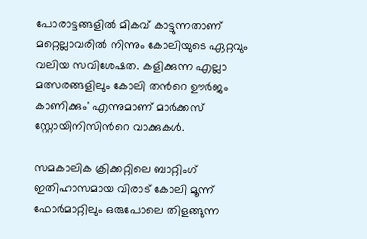പോരാട്ടങ്ങളില്‍ മികവ് കാട്ടുന്നതാണ് മറ്റെല്ലാവരില്‍ നിന്നും കോലിയുടെ ഏറ്റവും വലിയ സവിശേഷത. കളിക്കുന്ന എല്ലാ മത്സരങ്ങളിലും കോലി തന്‍റെ ഊർജം കാണിക്കും' എന്നുമാണ് മാർക്കസ് സ്റ്റോയിനിസിന്‍റെ വാക്കുകള്‍.

സമകാലിക ക്രിക്കറ്റിലെ ബാറ്റിംഗ് ഇതിഹാസമായ വിരാട് കോലി മൂന്ന് ഫോർമാറ്റിലും ഒരുപോലെ തിളങ്ങുന്ന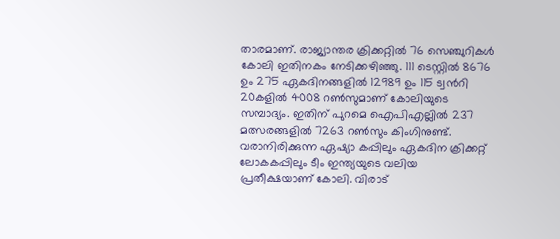താരമാണ്. രാജ്യാന്തര ക്രിക്കറ്റില്‍ 76 സെഞ്ചുറികള്‍ കോലി ഇതിനകം നേടിക്കഴിഞ്ഞു. 111 ടെസ്റ്റില്‍ 8676 ഉം 275 ഏകദിനങ്ങളില്‍ 12989 ഉം 115 ട്വന്‍റി 20കളില്‍ 4008 റണ്‍സുമാണ് കോലിയുടെ സമ്പാദ്യം. ഇതിന് പുറമെ ഐപിഎല്ലില്‍ 237 മത്സരങ്ങളില്‍ 7263 റണ്‍സും കിംഗിനുണ്ട്. വരാനിരിക്കുന്ന ഏഷ്യാ കപ്പിലും ഏകദിന ക്രിക്കറ്റ് ലോകകപ്പിലും ടീം ഇന്ത്യയുടെ വലിയ പ്രതീക്ഷയാണ് കോലി. വിരാട്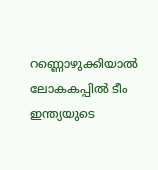റണ്ണൊഴുക്കിയാല്‍ ലോകകപ്പില്‍ ടീം ഇന്ത്യയുടെ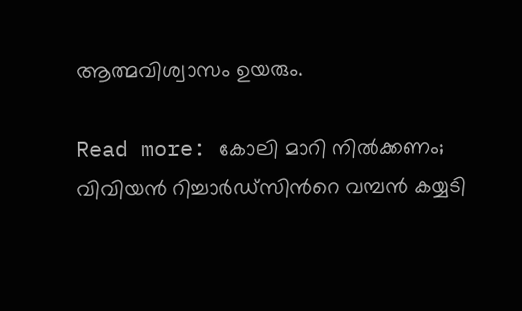ആത്മവിശ്വാസം ഉയരും.

Read more: കോലി മാറി നില്‍ക്കണം; വിവിയന്‍ റിച്ചാർഡ്സിന്‍റെ വമ്പന്‍ കയ്യടി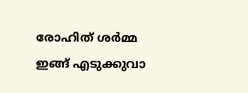രോഹിത് ശർമ്മ ഇങ്ങ് എടുക്കുവാ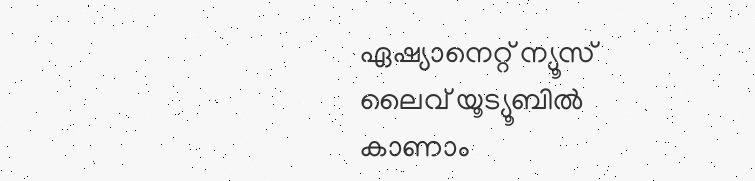ഏഷ്യാനെറ്റ് ന്യൂസ് ലൈവ് യൂട്യൂബിൽ കാണാം